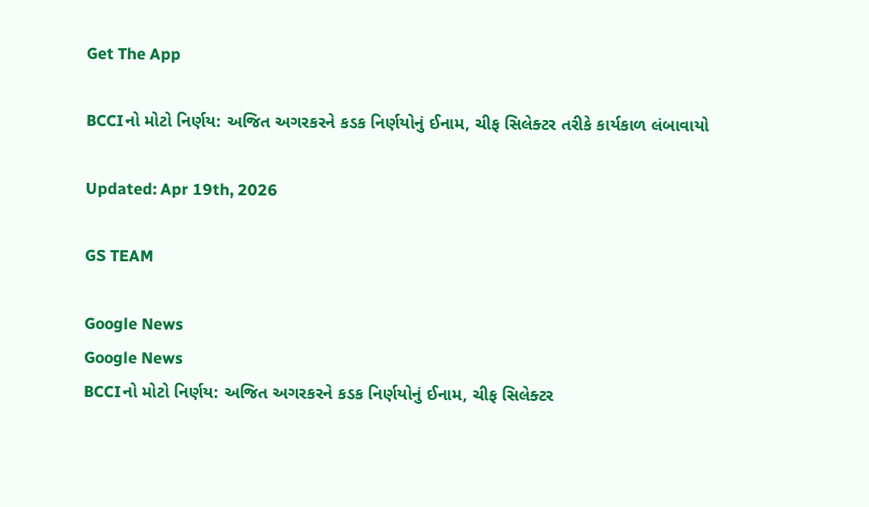Get The App

BCCIનો મોટો નિર્ણય: અજિત અગરકરને કડક નિર્ણયોનું ઈનામ, ચીફ સિલેક્ટર તરીકે કાર્યકાળ લંબાવાયો

Updated: Apr 19th, 2026

GS TEAM

Google News
Google News
BCCIનો મોટો નિર્ણય: અજિત અગરકરને કડક નિર્ણયોનું ઈનામ, ચીફ સિલેક્ટર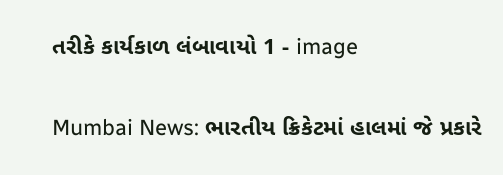તરીકે કાર્યકાળ લંબાવાયો 1 - image


Mumbai News: ભારતીય ક્રિકેટમાં હાલમાં જે પ્રકારે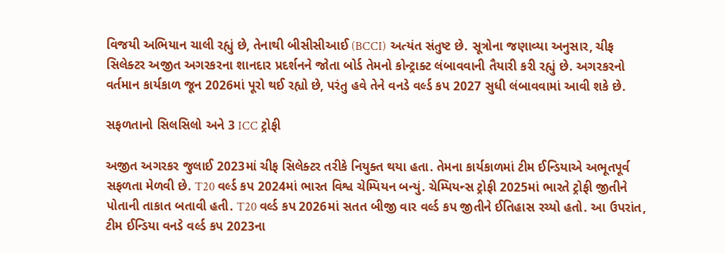વિજયી અભિયાન ચાલી રહ્યું છે, તેનાથી બીસીસીઆઈ (BCCI) અત્યંત સંતુષ્ટ છે. સૂત્રોના જણાવ્યા અનુસાર, ચીફ સિલેક્ટર અજીત અગરકરના શાનદાર પ્રદર્શનને જોતા બોર્ડ તેમનો કોન્ટ્રાક્ટ લંબાવવાની તૈયારી કરી રહ્યું છે. અગરકરનો વર્તમાન કાર્યકાળ જૂન 2026માં પૂરો થઈ રહ્યો છે, પરંતુ હવે તેને વનડે વર્લ્ડ કપ 2027 સુધી લંબાવવામાં આવી શકે છે.

સફળતાનો સિલસિલો અને 3 ICC ટ્રોફી

અજીત અગરકર જુલાઈ 2023માં ચીફ સિલેક્ટર તરીકે નિયુક્ત થયા હતા. તેમના કાર્યકાળમાં ટીમ ઈન્ડિયાએ અભૂતપૂર્વ સફળતા મેળવી છે. T20 વર્લ્ડ કપ 2024માં ભારત વિશ્વ ચેમ્પિયન બન્યું. ચેમ્પિયન્સ ટ્રોફી 2025માં ભારતે ટ્રોફી જીતીને પોતાની તાકાત બતાવી હતી. T20 વર્લ્ડ કપ 2026માં સતત બીજી વાર વર્લ્ડ કપ જીતીને ઈતિહાસ રચ્યો હતો. આ ઉપરાંત, ટીમ ઈન્ડિયા વનડે વર્લ્ડ કપ 2023ના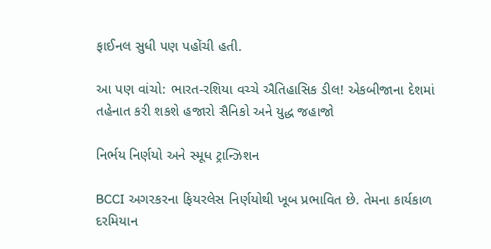ફાઈનલ સુધી પણ પહોંચી હતી.

આ પણ વાંચો: ભારત-રશિયા વચ્ચે ઐતિહાસિક ડીલ! એકબીજાના દેશમાં તહેનાત કરી શકશે હજારો સૈનિકો અને યુદ્ધ જહાજો

નિર્ભય નિર્ણયો અને સ્મૂધ ટ્રાન્ઝિશન

BCCI અગરકરના ફિયરલેસ નિર્ણયોથી ખૂબ પ્રભાવિત છે. તેમના કાર્યકાળ દરમિયાન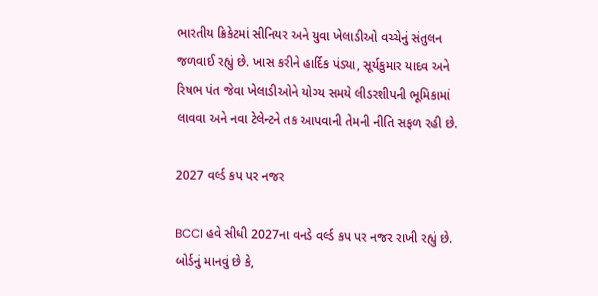ભારતીય ક્રિકેટમાં સીનિયર અને યુવા ખેલાડીઓ વચ્ચેનું સંતુલન જળવાઈ રહ્યું છે. ખાસ કરીને હાર્દિક પંડ્યા, સૂર્યકુમાર યાદવ અને રિષભ પંત જેવા ખેલાડીઓને યોગ્ય સમયે લીડરશીપની ભૂમિકામાં લાવવા અને નવા ટેલેન્ટને તક આપવાની તેમની નીતિ સફળ રહી છે.

2027 વર્લ્ડ કપ પર નજર

BCCI હવે સીધી 2027ના વનડે વર્લ્ડ કપ પર નજર રાખી રહ્યું છે. બોર્ડનું માનવું છે કે,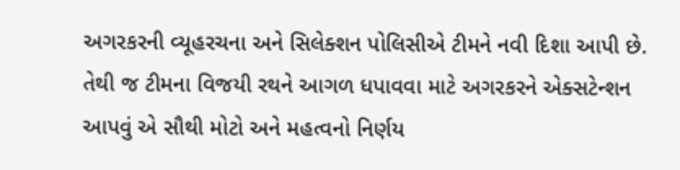અગરકરની વ્યૂહરચના અને સિલેક્શન પોલિસીએ ટીમને નવી દિશા આપી છે. તેથી જ ટીમના વિજયી રથને આગળ ધપાવવા માટે અગરકરને એક્સટેન્શન આપવું એ સૌથી મોટો અને મહત્વનો નિર્ણય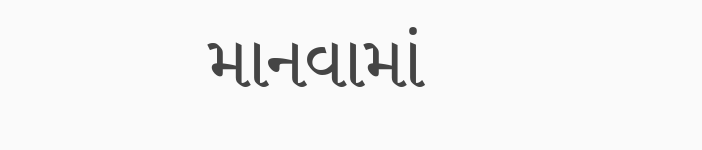માનવામાં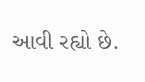આવી રહ્યો છે.